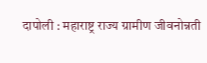दापोली : महाराष्ट्र राज्य ग्रामीण जीवनोन्नती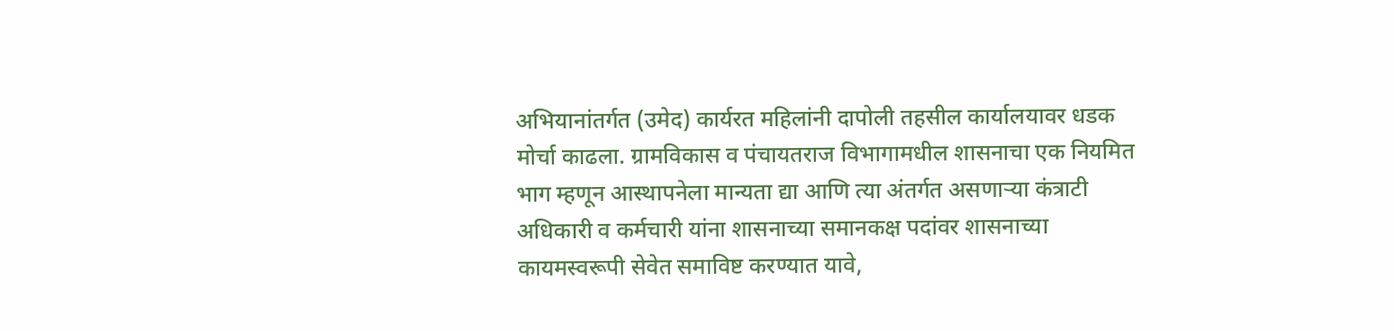अभियानांतर्गत (उमेद) कार्यरत महिलांनी दापोली तहसील कार्यालयावर धडक मोर्चा काढला. ग्रामविकास व पंचायतराज विभागामधील शासनाचा एक नियमित भाग म्हणून आस्थापनेला मान्यता द्या आणि त्या अंतर्गत असणाऱ्या कंत्राटी अधिकारी व कर्मचारी यांना शासनाच्या समानकक्ष पदांवर शासनाच्या कायमस्वरूपी सेवेत समाविष्ट करण्यात यावे,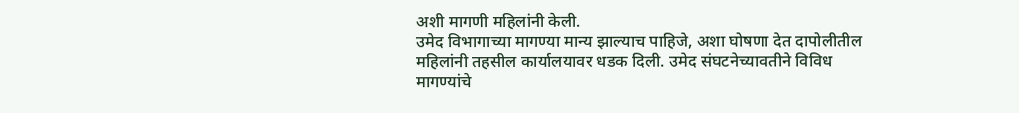अशी मागणी महिलांनी केली.
उमेद विभागाच्या मागण्या मान्य झाल्याच पाहिजे, अशा घोषणा देत दापोलीतील महिलांनी तहसील कार्यालयावर धडक दिली. उमेद संघटनेच्यावतीने विविध मागण्यांचे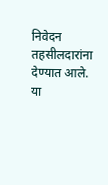निवेदन तहसीलदारांना देण्यात आले. या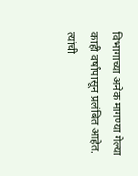विभागाच्या अनेक मागण्या गेल्या काही वर्षांपासून प्रलंबित आहेत. त्यांची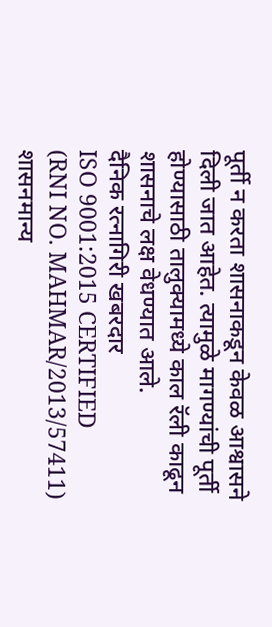पूर्ती न करता शासनाकडून केवळ आश्वासने दिली जात आहेत. त्यामुळे मागण्यांची पूर्ती होण्यासाठी तालुक्यामध्ये काल रॅली काढून शासनाचे लक्ष वेधण्यात आले.
दैनिक रत्नागिरी खबरदार
ISO 9001:2015 CERTIFIED
(RNI NO. MAHMAR/2013/57411)
शासनमान्य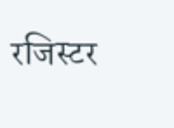रजिस्टर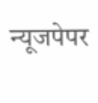न्यूजपेपर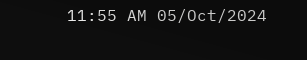11:55 AM 05/Oct/2024